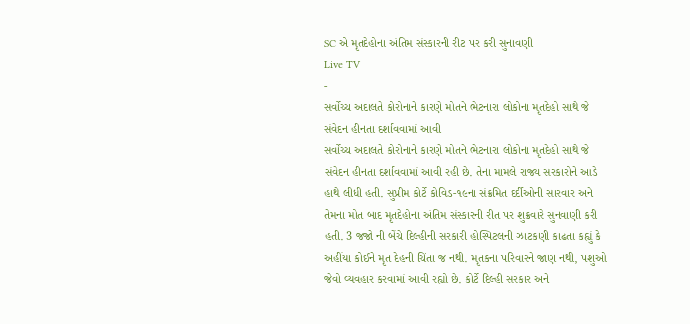SC એ મૃતદેહોના અંતિમ સંસ્કારની રીટ પર કરી સુનાવણી
Live TV
-
સર્વોચ્ચ અદાલતે કોરોનાને કારણે મોતને ભેટનારા લોકોના મૃતદેહો સાથે જે સંવેદન હીનતા દર્શાવવામાં આવી
સર્વોચ્ચ અદાલતે કોરોનાને કારણે મોતને ભેટનારા લોકોના મૃતદેહો સાથે જે સંવેદન હીનતા દર્શાવવામાં આવી રહી છે. તેના મામલે રાજ્ય સરકારોને આડે હાથે લીધી હતી. સુપ્રીમ કોર્ટે કોવિડ-૧૯ના સંક્રમિત દર્દીઓની સારવાર અને તેમના મોત બાદ મૃતદેહોના અંતિમ સંસ્કારની રીત પર શુક્રવારે સુનવાણી કરી હતી. 3 જજો ની બેંચે દિલ્હીની સરકારી હોસ્પિટલની ઝાટકણી કાઢતા કહ્યું કે અહીંયા કોઈને મૃત દેહની ચિંતા જ નથી. મૃતકના પરિવારને જાણ નથી, પશુઓ જેવો વ્યવહાર કરવામાં આવી રહ્યો છે. કોર્ટે દિલ્હી સરકાર અને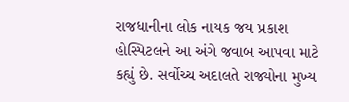રાજધાનીના લોક નાયક જય પ્રકાશ હોસ્પિટલને આ અંગે જવાબ આપવા માટે કહ્યું છે. સર્વોચ્ચ અદાલતે રાજ્યોના મુખ્ય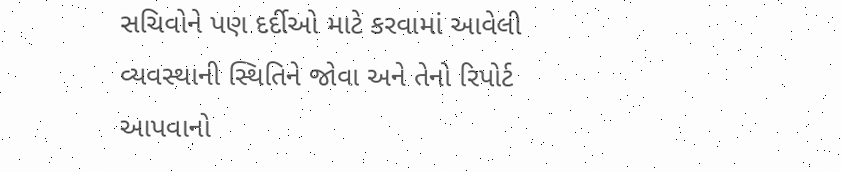સચિવોને પણ દર્દીઓ માટે કરવામાં આવેલી વ્યવસ્થાની સ્થિતિને જોવા અને તેનો રિપોર્ટ આપવાનો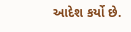આદેશ કર્યો છે.